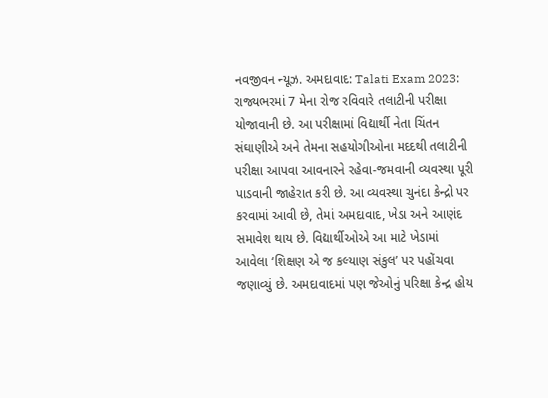નવજીવન ન્યૂઝ. અમદાવાદ: Talati Exam 2023: રાજ્યભરમાં 7 મેના રોજ રવિવારે તલાટીની પરીક્ષા યોજાવાની છે. આ પરીક્ષામાં વિદ્યાર્થી નેતા ચિંતન સંઘાણીએ અને તેમના સહયોગીઓના મદદથી તલાટીની પરીક્ષા આપવા આવનારને રહેવા-જમવાની વ્યવસ્થા પૂરી પાડવાની જાહેરાત કરી છે. આ વ્યવસ્થા ચુનંદા કેન્દ્રો પર કરવામાં આવી છે, તેમાં અમદાવાદ, ખેડા અને આણંદ સમાવેશ થાય છે. વિદ્યાર્થીઓએ આ માટે ખેડામાં આવેલા ‘શિક્ષણ એ જ કલ્યાણ સંકુલ’ પર પહોંચવા જણાવ્યું છે. અમદાવાદમાં પણ જેઓનું પરિક્ષા કેન્દ્ર હોય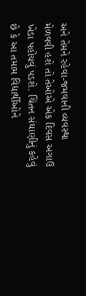અને તેમને રહેવા-જમવાની વ્યવસ્થા મેળવવી હશે તો તેઓએ એક દિવસ અગાઉ ખેડા પહોંચવું પડશે. ચિંતન સંઘાણીનું કહેવું છે કે આ તમામ વિદ્યાર્થીઓને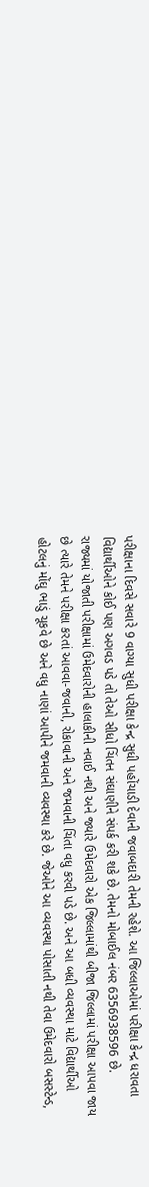પરીક્ષાના દિવસે સવારે 9 વાગ્યા સુધી પરીક્ષા કેન્દ્ર સુધી પહોંચાડી દેવાની જવાબદારી તેમની રહેશે. આ જિલ્લાઓમાં પરીક્ષા કેન્દ્ર ધરાવતા વિદ્યાર્થીઓને કોઈ પણ અગવડ પડે તો તેઓ સીધો ચિંતન સંઘાણીને સંપર્ક કરી શકે છે. તેમનો મોબાઈલ નંબર 6356938596 છે.
રાજ્યમાં યોજાતી પરીક્ષામાં ઉમેદવારોની હાલાકીની નવાઈ નથી અને જ્યારે ઉમેદવારો એક જિલ્લામાંથી બીજા જિલ્લામાં પરીક્ષા આપવા જાય છે ત્યારે તેમને પરીક્ષા કરતાં આવવા-જવાની, રોકાવાની અને જમવાની ચિંતા વધુ કરવી પડે છે. અને આ બધી વ્યવસ્થા માટે વિદ્યાર્થીઓ હોટલનું મોંઘુ ભાડું ચૂકવે છે અને વધુ નાણાં આપીને જમવાની વ્યવસ્થા કરે છે. જેઓને આ વ્યવસ્થા પોસાતી નથી તેવા ઉમેદવારો બસસ્ટેન્ડ,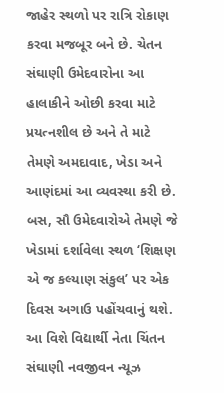જાહેર સ્થળો પર રાત્રિ રોકાણ કરવા મજબૂર બને છે. ચેતન સંઘાણી ઉમેદવારોના આ હાલાકીને ઓછી કરવા માટે પ્રયત્નશીલ છે અને તે માટે તેમણે અમદાવાદ, ખેડા અને આણંદમાં આ વ્યવસ્થા કરી છે. બસ, સૌ ઉમેદવારોએ તેમણે જે ખેડામાં દર્શાવેલા સ્થળ ‘શિક્ષણ એ જ કલ્યાણ સંકુલ’ પર એક દિવસ અગાઉ પહોંચવાનું થશે.
આ વિશે વિદ્યાર્થી નેતા ચિંતન સંઘાણી નવજીવન ન્યૂઝ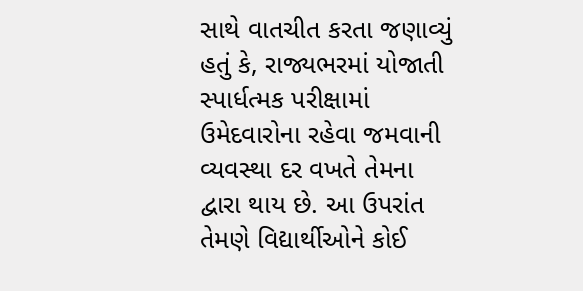સાથે વાતચીત કરતા જણાવ્યું હતું કે, રાજ્યભરમાં યોજાતી સ્પાર્ધત્મક પરીક્ષામાં ઉમેદવારોના રહેવા જમવાની વ્યવસ્થા દર વખતે તેમના દ્વારા થાય છે. આ ઉપરાંત તેમણે વિદ્યાર્થીઓને કોઈ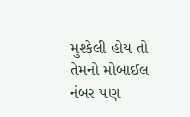મુશ્કેલી હોય તો તેમનો મોબાઈલ નંબર પણ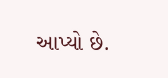આપ્યો છે.